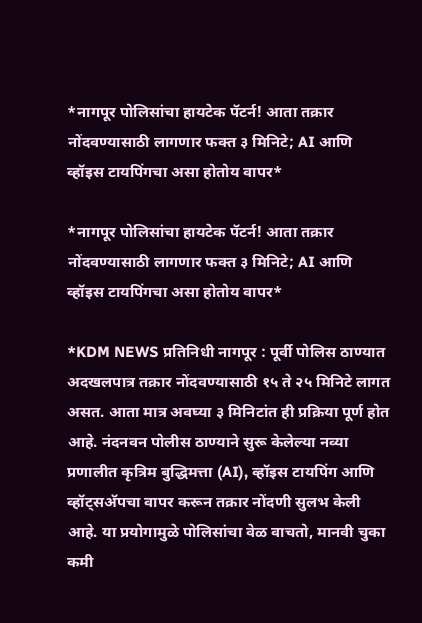*नागपूर पोलिसांचा हायटेक पॅटर्न! आता तक्रार नोंदवण्यासाठी लागणार फक्त ३ मिनिटे; AI आणि व्हॉइस टायपिंगचा असा होतोय वापर*

*नागपूर पोलिसांचा हायटेक पॅटर्न! आता तक्रार नोंदवण्यासाठी लागणार फक्त ३ मिनिटे; AI आणि व्हॉइस टायपिंगचा असा होतोय वापर*

*KDM NEWS प्रतिनिधी नागपूर : पूर्वी पोलिस ठाण्यात अदखलपात्र तक्रार नोंदवण्यासाठी १५ ते २५ मिनिटे लागत असत. आता मात्र अवघ्या ३ मिनिटांत ही प्रक्रिया पूर्ण होत आहे. नंदनवन पोलीस ठाण्याने सुरू केलेल्या नव्या प्रणालीत कृत्रिम बुद्धिमत्ता (AI), व्हॉइस टायपिंग आणि व्हॉट्सअ‍ॅपचा वापर करून तक्रार नोंदणी सुलभ केली आहे. या प्रयोगामुळे पोलिसांचा वेळ वाचतो, मानवी चुका कमी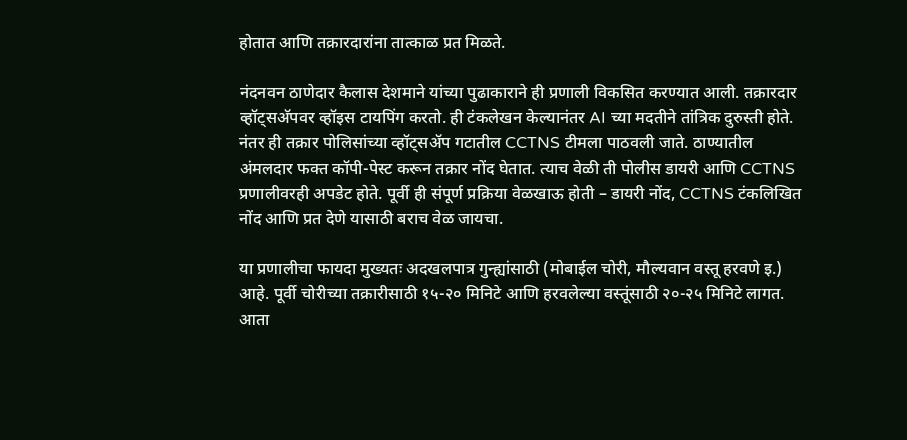होतात आणि तक्रारदारांना तात्काळ प्रत मिळते.

नंदनवन ठाणेदार कैलास देशमाने यांच्या पुढाकाराने ही प्रणाली विकसित करण्यात आली. तक्रारदार व्हॉट्सअ‍ॅपवर व्हॉइस टायपिंग करतो. ही टंकलेखन केल्यानंतर AI च्या मदतीने तांत्रिक दुरुस्ती होते. नंतर ही तक्रार पोलिसांच्या व्हॉट्सअ‍ॅप गटातील CCTNS टीमला पाठवली जाते. ठाण्यातील अंमलदार फक्त कॉपी-पेस्ट करून तक्रार नोंद घेतात. त्याच वेळी ती पोलीस डायरी आणि CCTNS प्रणालीवरही अपडेट होते. पूर्वी ही संपूर्ण प्रक्रिया वेळखाऊ होती – डायरी नोंद, CCTNS टंकलिखित नोंद आणि प्रत देणे यासाठी बराच वेळ जायचा.

या प्रणालीचा फायदा मुख्यतः अदखलपात्र गुन्ह्यांसाठी (मोबाईल चोरी, मौल्यवान वस्तू हरवणे इ.) आहे. पूर्वी चोरीच्या तक्रारीसाठी १५-२० मिनिटे आणि हरवलेल्या वस्तूंसाठी २०-२५ मिनिटे लागत. आता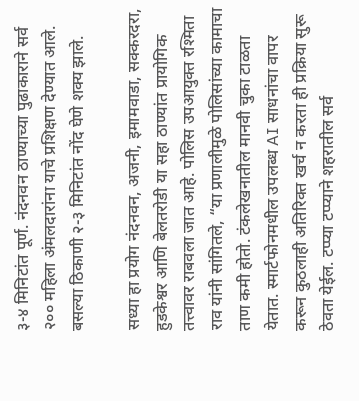३-४ मिनिटांत पूर्ण. नंदनवन ठाण्याच्या पुढाकाराने सर्व २०० महिला अंमलदारांना याचे प्रशिक्षण देण्यात आले. बसल्या ठिकाणी २-३ मिनिटांत नोंद घेणे शक्य झाले.

सध्या हा प्रयोग नंदनवन, अजनी, इमामवाडा, सक्करदरा, हुडकेश्वर आणि बेलतरोडी या सहा ठाण्यांत प्रायोगिक तत्त्वावर राबवला जात आहे. पोलिस उपआयुक्त रश्मिता राव यांनी सांगितले, “या प्रणालीमुळे पोलिसांच्या कामाचा ताण कमी होतो. टंकलेखनातील मानवी चुका टाळता येतात. स्मार्टफोनमधील उपलब्ध AI साधनांचा वापर करून कुठलाही अतिरिक्त खर्च न करता ही प्रक्रिया सुरू ठेवता येईल. टप्प्या टप्प्याने शहरातील सर्व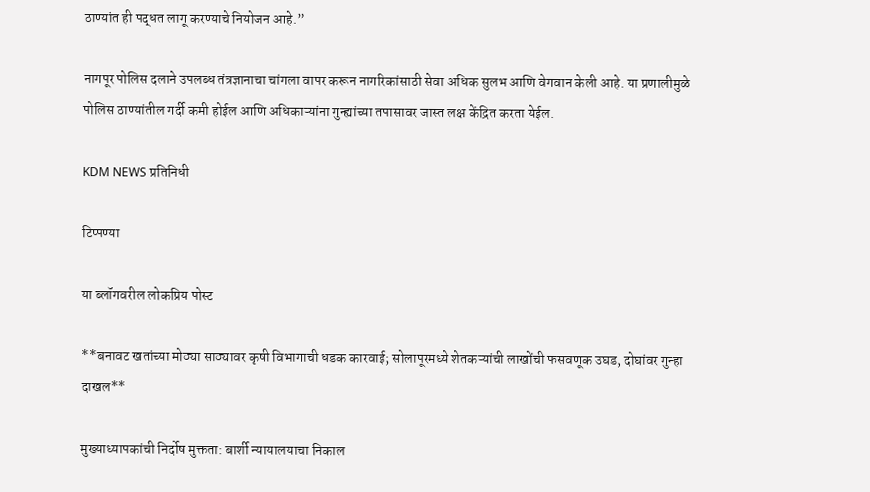ठाण्यांत ही पद्धत लागू करण्याचे नियोजन आहे.”

नागपूर पोलिस दलाने उपलब्ध तंत्रज्ञानाचा चांगला वापर करून नागरिकांसाठी सेवा अधिक सुलभ आणि वेगवान केली आहे. या प्रणालीमुळे पोलिस ठाण्यांतील गर्दी कमी होईल आणि अधिकाऱ्यांना गुन्ह्यांच्या तपासावर जास्त लक्ष केंद्रित करता येईल.

KDM NEWS प्रतिनिधी

टिप्पण्या

या ब्लॉगवरील लोकप्रिय पोस्ट

**बनावट खतांच्या मोठ्या साठ्यावर कृषी विभागाची धडक कारवाई; सोलापूरमध्ये शेतकऱ्यांची लाखोंची फसवणूक उघड, दोघांवर गुन्हा दाखल**

मुख्याध्यापकांची निर्दोष मुक्तता: बार्शी न्यायालयाचा निकाल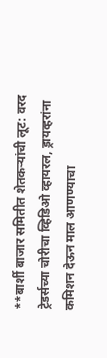**बार्शी बाजार समितीत शेतकऱ्यांची लूट: वरद ट्रेडर्सच्या चोरीचा व्हिडिओ व्हायरल, ड्रायव्हरांना कमिशन देऊन माल आणण्याचा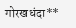गोरखधंदा**